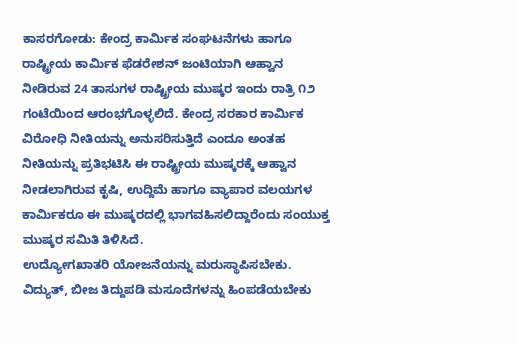ಕಾಸರಗೋಡು: ಕೇಂದ್ರ ಕಾರ್ಮಿಕ ಸಂಘಟನೆಗಳು ಹಾಗೂ ರಾಷ್ಟ್ರೀಯ ಕಾರ್ಮಿಕ ಫೆಡರೇಶನ್ ಜಂಟಿಯಾಗಿ ಆಹ್ವಾನ ನೀಡಿರುವ 24 ತಾಸುಗಳ ರಾಷ್ಟ್ರೀಯ ಮುಷ್ಕರ ಇಂದು ರಾತ್ರಿ ೧೨ ಗಂಟೆಯಿಂದ ಆರಂಭಗೊಳ್ಳಲಿದೆ. ಕೇಂದ್ರ ಸರಕಾರ ಕಾರ್ಮಿಕ ವಿರೋಧಿ ನೀತಿಯನ್ನು ಅನುಸರಿಸುತ್ತಿದೆ ಎಂದೂ ಅಂತಹ ನೀತಿಯನ್ನು ಪ್ರತಿಭಟಿಸಿ ಈ ರಾಷ್ಟ್ರೀಯ ಮುಷ್ಕರಕ್ಕೆ ಆಹ್ವಾನ ನೀಡಲಾಗಿರುವ ಕೃಷಿ, ಉದ್ದಿಮೆ ಹಾಗೂ ವ್ಯಾಪಾರ ವಲಯಗಳ ಕಾರ್ಮಿಕರೂ ಈ ಮುಷ್ಕರದಲ್ಲಿ ಭಾಗವಹಿಸಲಿದ್ದಾರೆಂದು ಸಂಯುಕ್ತ ಮುಷ್ಕರ ಸಮಿತಿ ತಿಳಿಸಿದೆ.
ಉದ್ಯೋಗಖಾತರಿ ಯೋಜನೆಯನ್ನು ಮರುಸ್ಥಾಪಿಸಬೇಕು. ವಿದ್ಯುತ್, ಬೀಜ ತಿದ್ದುಪಡಿ ಮಸೂದೆಗಳನ್ನು ಹಿಂಪಡೆಯಬೇಕು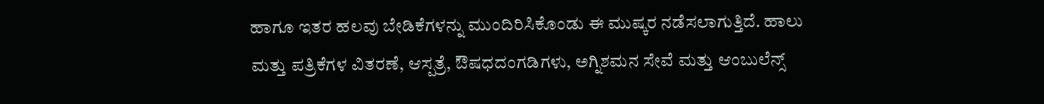ಹಾಗೂ ಇತರ ಹಲವು ಬೇಡಿಕೆಗಳನ್ನು ಮುಂದಿರಿಸಿಕೊಂಡು ಈ ಮುಷ್ಕರ ನಡೆಸಲಾಗುತ್ತಿದೆ. ಹಾಲು ಮತ್ತು ಪತ್ರಿಕೆಗಳ ವಿತರಣೆ, ಆಸ್ಪತ್ರೆ, ಔಷಧದಂಗಡಿಗಳು, ಅಗ್ನಿಶಮನ ಸೇವೆ ಮತ್ತು ಆಂಬುಲೆನ್ಸ್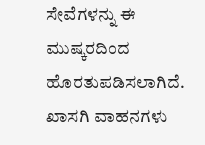ಸೇವೆಗಳನ್ನು ಈ ಮುಷ್ಕರದಿಂದ ಹೊರತುಪಡಿಸಲಾಗಿದೆ. ಖಾಸಗಿ ವಾಹನಗಳು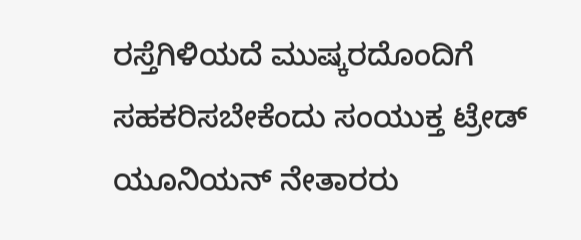ರಸ್ತೆಗಿಳಿಯದೆ ಮುಷ್ಕರದೊಂದಿಗೆ ಸಹಕರಿಸಬೇಕೆಂದು ಸಂಯುಕ್ತ ಟ್ರೇಡ್ ಯೂನಿಯನ್ ನೇತಾರರು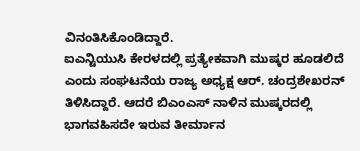ವಿನಂತಿಸಿಕೊಂಡಿದ್ದಾರೆ.
ಐಎನ್ಟಿಯುಸಿ ಕೇರಳದಲ್ಲಿ ಪ್ರತ್ಯೇಕವಾಗಿ ಮುಷ್ಕರ ಹೂಡಲಿದೆ ಎಂದು ಸಂಘಟನೆಯ ರಾಜ್ಯ ಅಧ್ಯಕ್ಷ ಆರ್. ಚಂದ್ರಶೇಖರನ್ ತಿಳಿಸಿದ್ದಾರೆ. ಆದರೆ ಬಿಎಂಎಸ್ ನಾಳಿನ ಮುಷ್ಕರದಲ್ಲಿ ಭಾಗವಹಿಸದೇ ಇರುವ ತೀರ್ಮಾನ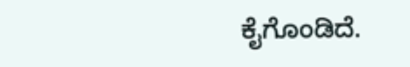ಕೈಗೊಂಡಿದೆ.